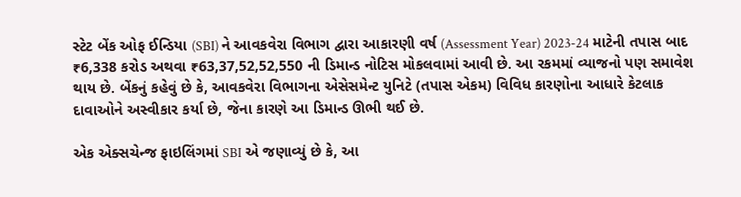સ્ટેટ બેંક ઓફ ઈન્ડિયા (SBI) ને આવકવેરા વિભાગ દ્વારા આકારણી વર્ષ (Assessment Year) 2023-24 માટેની તપાસ બાદ ₹6,338 કરોડ અથવા ₹63,37,52,52,550 ની ડિમાન્ડ નોટિસ મોકલવામાં આવી છે. આ રકમમાં વ્યાજનો પણ સમાવેશ થાય છે. બેંકનું કહેવું છે કે, આવકવેરા વિભાગના એસેસમેન્ટ યુનિટે (તપાસ એકમ) વિવિધ કારણોના આધારે કેટલાક દાવાઓને અસ્વીકાર કર્યા છે, જેના કારણે આ ડિમાન્ડ ઊભી થઈ છે.

એક એક્સચેન્જ ફાઇલિંગમાં SBI એ જણાવ્યું છે કે, આ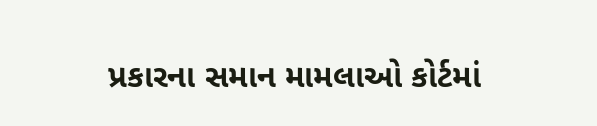પ્રકારના સમાન મામલાઓ કોર્ટમાં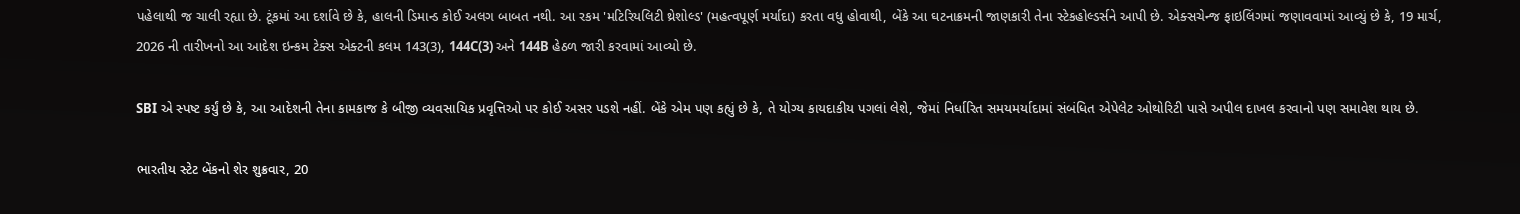પહેલાથી જ ચાલી રહ્યા છે. ટૂંકમાં આ દર્શાવે છે કે, હાલની ડિમાન્ડ કોઈ અલગ બાબત નથી. આ રકમ 'મટિરિયલિટી થ્રેશોલ્ડ' (મહત્વપૂર્ણ મર્યાદા) કરતા વધુ હોવાથી, બેંકે આ ઘટનાક્રમની જાણકારી તેના સ્ટેકહોલ્ડર્સને આપી છે. એક્સચેન્જ ફાઇલિંગમાં જણાવવામાં આવ્યું છે કે, 19 માર્ચ, 2026 ની તારીખનો આ આદેશ ઇન્કમ ટેક્સ એક્ટની કલમ 143(3), 144C(3) અને 144B હેઠળ જારી કરવામાં આવ્યો છે.

SBI એ સ્પષ્ટ કર્યું છે કે, આ આદેશની તેના કામકાજ કે બીજી વ્યવસાયિક પ્રવૃત્તિઓ પર કોઈ અસર પડશે નહીં. બેંકે એમ પણ કહ્યું છે કે, તે યોગ્ય કાયદાકીય પગલાં લેશે, જેમાં નિર્ધારિત સમયમર્યાદામાં સંબંધિત એપેલેટ ઓથોરિટી પાસે અપીલ દાખલ કરવાનો પણ સમાવેશ થાય છે.

ભારતીય સ્ટેટ બેંકનો શેર શુક્રવાર, 20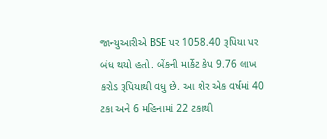જાન્યુઆરીએ BSE પર 1058.40 રૂપિયા પર બંધ થયો હતો. બેંકની માર્કેટ કેપ 9.76 લાખ કરોડ રૂપિયાથી વધુ છે. આ શેર એક વર્ષમાં 40 ટકા અને 6 મહિનામાં 22 ટકાથી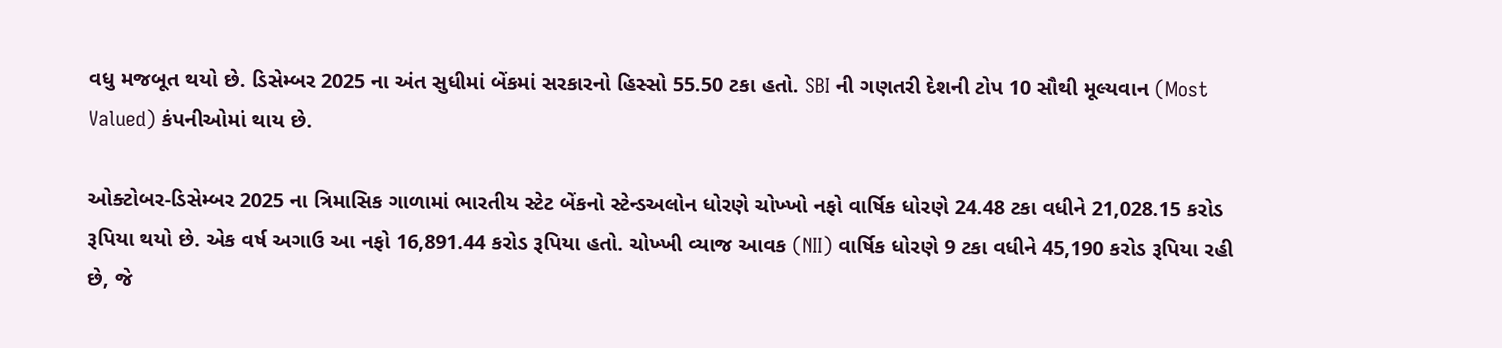વધુ મજબૂત થયો છે. ડિસેમ્બર 2025 ના અંત સુધીમાં બેંકમાં સરકારનો હિસ્સો 55.50 ટકા હતો. SBI ની ગણતરી દેશની ટોપ 10 સૌથી મૂલ્યવાન (Most Valued) કંપનીઓમાં થાય છે.

ઓક્ટોબર-ડિસેમ્બર 2025 ના ત્રિમાસિક ગાળામાં ભારતીય સ્ટેટ બેંકનો સ્ટેન્ડઅલોન ધોરણે ચોખ્ખો નફો વાર્ષિક ધોરણે 24.48 ટકા વધીને 21,028.15 કરોડ રૂપિયા થયો છે. એક વર્ષ અગાઉ આ નફો 16,891.44 કરોડ રૂપિયા હતો. ચોખ્ખી વ્યાજ આવક (NII) વાર્ષિક ધોરણે 9 ટકા વધીને 45,190 કરોડ રૂપિયા રહી છે, જે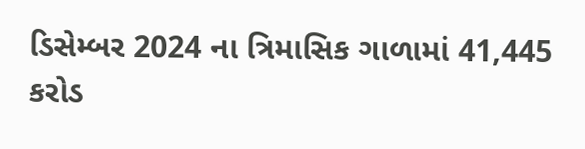ડિસેમ્બર 2024 ના ત્રિમાસિક ગાળામાં 41,445 કરોડ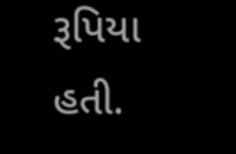રૂપિયા હતી.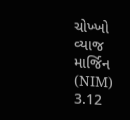ચોખ્ખો વ્યાજ માર્જિન (NIM) 3.12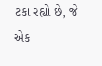ટકા રહ્યો છે, જે એક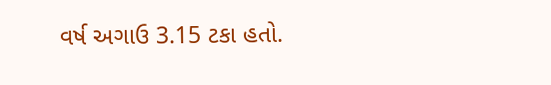વર્ષ અગાઉ 3.15 ટકા હતો.